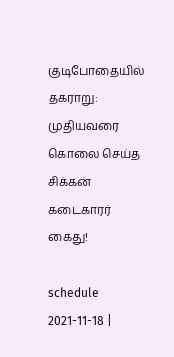குடிபோதையில் தகராறு: முதியவரை கொலை செய்த சிக்கன் கடைகாரர் கைது!

schedule
2021-11-18 |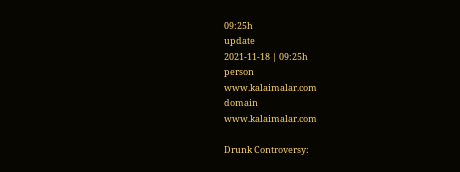09:25h
update
2021-11-18 | 09:25h
person
www.kalaimalar.com
domain
www.kalaimalar.com

Drunk Controversy: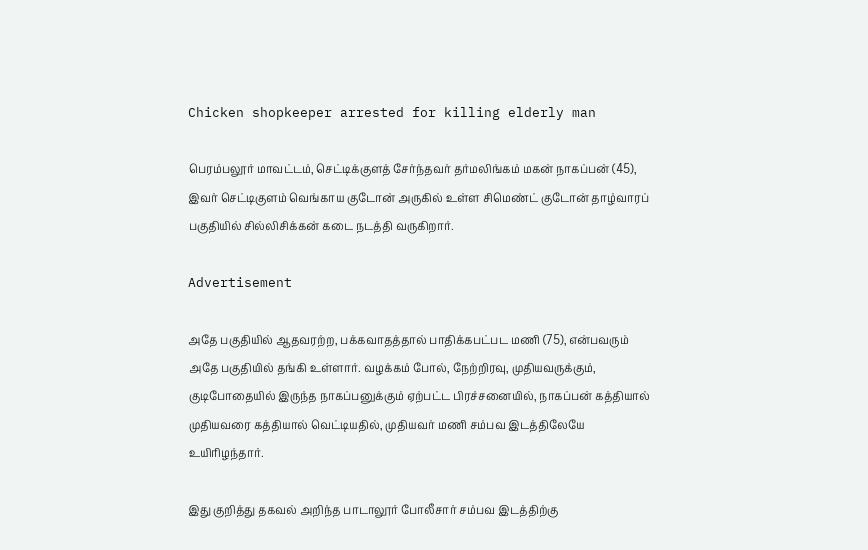Chicken shopkeeper arrested for killing elderly man

பெரம்பலூர் மாவட்டம், செட்டிக்குளத் சேர்ந்தவர் தர்மலிங்கம் மகன் நாகப்பன் (45), இவர் செட்டிகுளம் வெங்காய குடோன் அருகில் உள்ள சிமெண்ட் குடோன் தாழ்வாரப் பகுதியில் சில்லிசிக்கன் கடை நடத்தி வருகிறார்.

Advertisement

அதே பகுதியில் ஆதவரற்ற, பக்கவாதத்தால் பாதிக்கபட்பட மணி (75), என்பவரும் அதே பகுதியில் தங்கி உள்ளார். வழக்கம் போல், நேற்றிரவு, முதியவருக்கும், குடிபோதையில் இருந்த நாகப்பனுக்கும் ஏற்பட்ட பிரச்சனையில், நாகப்பன் கத்தியால் முதியவரை கத்தியால் வெட்டியதில், முதியவர் மணி சம்பவ இடத்திலேயே உயிரிழந்தார்.

இது குறித்து தகவல் அறிந்த பாடாலூர் போலீசார் சம்பவ இடத்திற்கு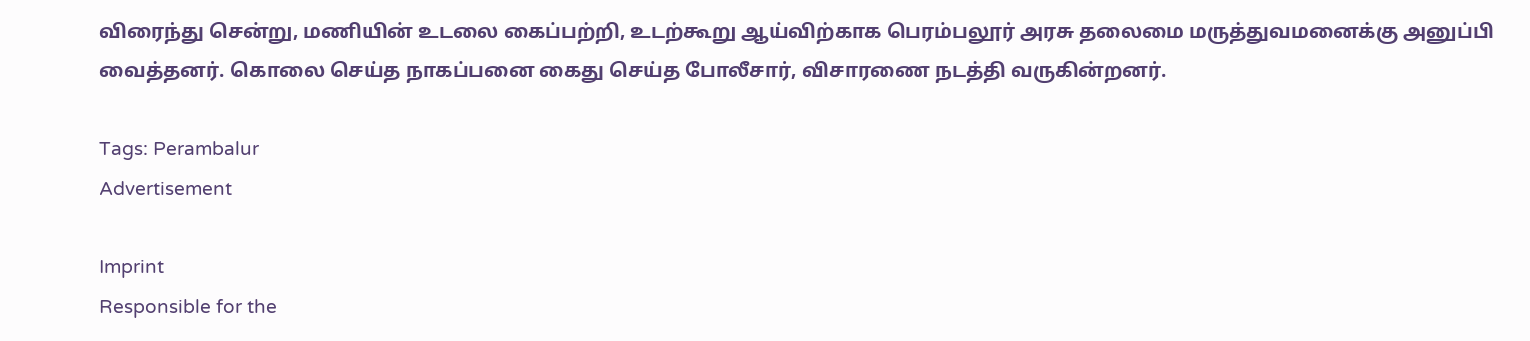விரைந்து சென்று, மணியின் உடலை கைப்பற்றி, உடற்கூறு ஆய்விற்காக பெரம்பலூர் அரசு தலைமை மருத்துவமனைக்கு அனுப்பி வைத்தனர். கொலை செய்த நாகப்பனை கைது செய்த போலீசார், விசாரணை நடத்தி வருகின்றனர்.

Tags: Perambalur
Advertisement

Imprint
Responsible for the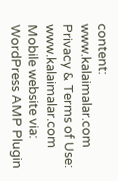content:
www.kalaimalar.com
Privacy & Terms of Use:
www.kalaimalar.com
Mobile website via:
WordPress AMP Plugin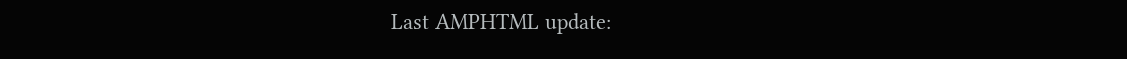Last AMPHTML update: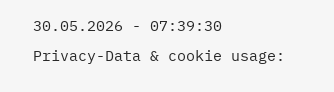30.05.2026 - 07:39:30
Privacy-Data & cookie usage: